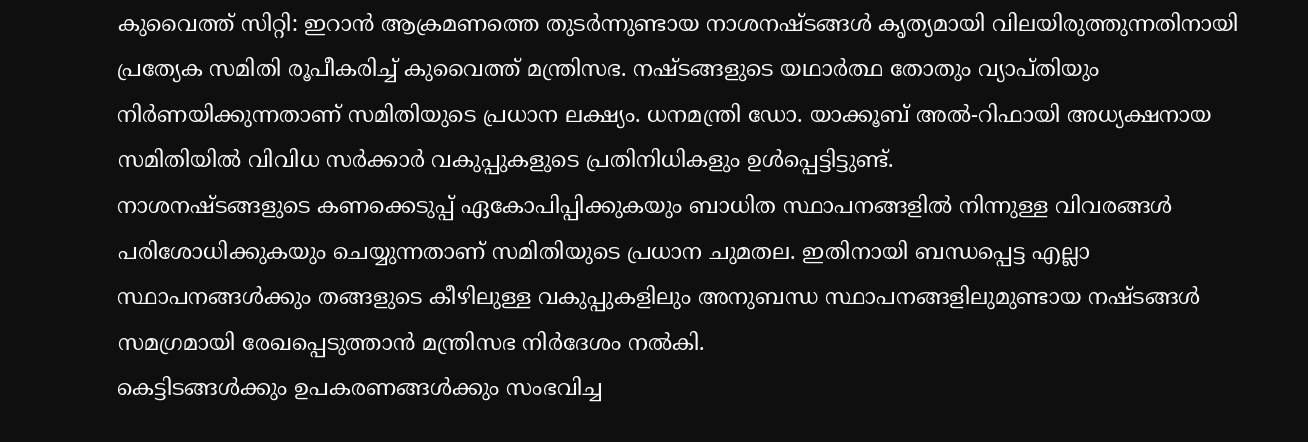കുവൈത്ത് സിറ്റി: ഇറാൻ ആക്രമണത്തെ തുടർന്നുണ്ടായ നാശനഷ്ടങ്ങൾ കൃത്യമായി വിലയിരുത്തുന്നതിനായി പ്രത്യേക സമിതി രൂപീകരിച്ച് കുവൈത്ത് മന്ത്രിസഭ. നഷ്ടങ്ങളുടെ യഥാർത്ഥ തോതും വ്യാപ്തിയും നിർണയിക്കുന്നതാണ് സമിതിയുടെ പ്രധാന ലക്ഷ്യം. ധനമന്ത്രി ഡോ. യാക്കൂബ് അൽ-റിഫായി അധ്യക്ഷനായ സമിതിയിൽ വിവിധ സർക്കാർ വകുപ്പുകളുടെ പ്രതിനിധികളും ഉൾപ്പെട്ടിട്ടുണ്ട്.
നാശനഷ്ടങ്ങളുടെ കണക്കെടുപ്പ് ഏകോപിപ്പിക്കുകയും ബാധിത സ്ഥാപനങ്ങളിൽ നിന്നുള്ള വിവരങ്ങൾ പരിശോധിക്കുകയും ചെയ്യുന്നതാണ് സമിതിയുടെ പ്രധാന ചുമതല. ഇതിനായി ബന്ധപ്പെട്ട എല്ലാ സ്ഥാപനങ്ങൾക്കും തങ്ങളുടെ കീഴിലുള്ള വകുപ്പുകളിലും അനുബന്ധ സ്ഥാപനങ്ങളിലുമുണ്ടായ നഷ്ടങ്ങൾ സമഗ്രമായി രേഖപ്പെടുത്താൻ മന്ത്രിസഭ നിർദേശം നൽകി.
കെട്ടിടങ്ങൾക്കും ഉപകരണങ്ങൾക്കും സംഭവിച്ച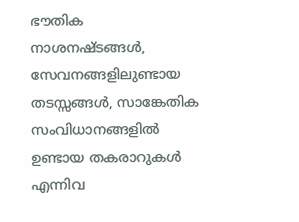ഭൗതിക നാശനഷ്ടങ്ങൾ, സേവനങ്ങളിലുണ്ടായ തടസ്സങ്ങൾ, സാങ്കേതിക സംവിധാനങ്ങളിൽ ഉണ്ടായ തകരാറുകൾ എന്നിവ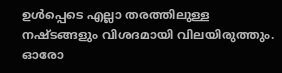ഉൾപ്പെടെ എല്ലാ തരത്തിലുള്ള നഷ്ടങ്ങളും വിശദമായി വിലയിരുത്തും. ഓരോ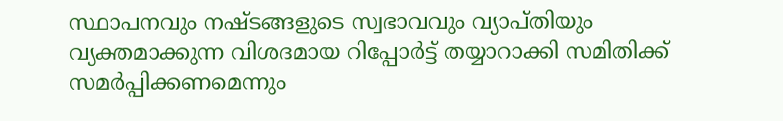സ്ഥാപനവും നഷ്ടങ്ങളുടെ സ്വഭാവവും വ്യാപ്തിയും വ്യക്തമാക്കുന്ന വിശദമായ റിപ്പോർട്ട് തയ്യാറാക്കി സമിതിക്ക് സമർപ്പിക്കണമെന്നും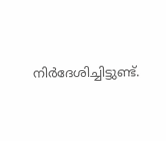നിർദേശിച്ചിട്ടുണ്ട്.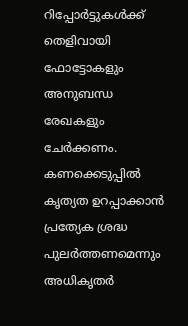റിപ്പോർട്ടുകൾക്ക് തെളിവായി ഫോട്ടോകളും അനുബന്ധ രേഖകളും ചേർക്കണം. കണക്കെടുപ്പിൽ കൃത്യത ഉറപ്പാക്കാൻ പ്രത്യേക ശ്രദ്ധ പുലർത്തണമെന്നും അധികൃതർ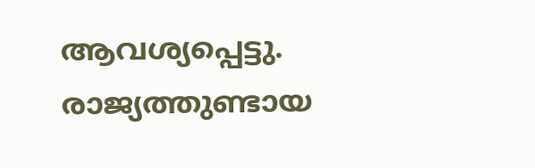ആവശ്യപ്പെട്ടു. രാജ്യത്തുണ്ടായ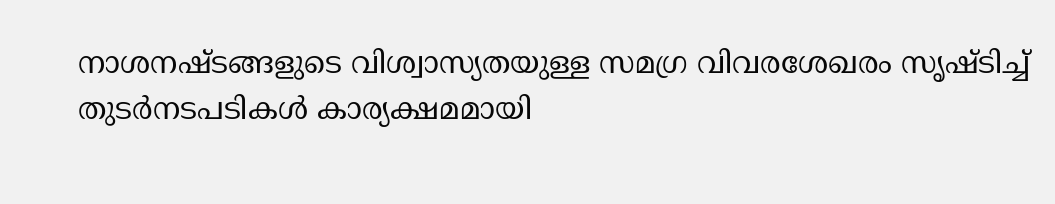നാശനഷ്ടങ്ങളുടെ വിശ്വാസ്യതയുള്ള സമഗ്ര വിവരശേഖരം സൃഷ്ടിച്ച് തുടർനടപടികൾ കാര്യക്ഷമമായി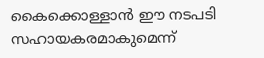കൈക്കൊള്ളാൻ ഈ നടപടി സഹായകരമാകുമെന്ന്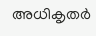അധികൃതർ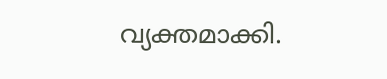വ്യക്തമാക്കി.